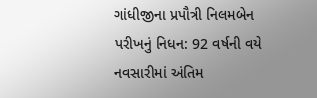ગાંધીજીના પ્રપૌત્રી નિલમબેન પરીખનું નિધન: 92 વર્ષની વયે નવસારીમાં અંતિમ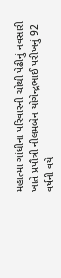મહાત્મા ગાંધીના પરિવારની ચોથી પેઢીનું નવસારી ખાતે પ્રપૌત્રી નીલમબેન યોગેન્દ્રભાઈ પરીખનું 92 વર્ષની વયે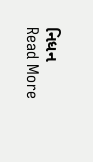નિધન
Read More